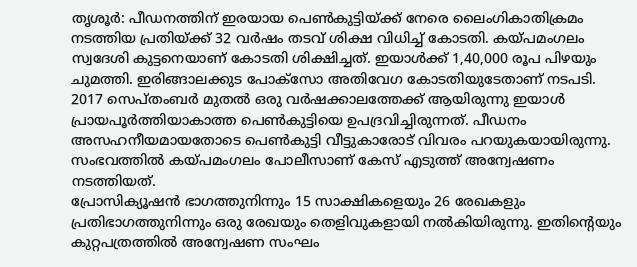തൃശൂർ: പീഡനത്തിന് ഇരയായ പെൺകുട്ടിയ്ക്ക് നേരെ ലൈംഗികാതിക്രമം നടത്തിയ പ്രതിയ്ക്ക് 32 വർഷം തടവ് ശിക്ഷ വിധിച്ച് കോടതി. കയ്പമംഗലം സ്വദേശി കുട്ടനെയാണ് കോടതി ശിക്ഷിച്ചത്. ഇയാൾക്ക് 1,40,000 രൂപ പിഴയും ചുമത്തി. ഇരിങ്ങാലക്കുട പോക്സോ അതിവേഗ കോടതിയുടേതാണ് നടപടി.
2017 സെപ്തംബർ മുതൽ ഒരു വർഷക്കാലത്തേക്ക് ആയിരുന്നു ഇയാൾ പ്രായപൂർത്തിയാകാത്ത പെൺകുട്ടിയെ ഉപദ്രവിച്ചിരുന്നത്. പീഡനം അസഹനീയമായതോടെ പെൺകുട്ടി വീട്ടുകാരോട് വിവരം പറയുകയായിരുന്നു. സംഭവത്തിൽ കയ്പമംഗലം പോലീസാണ് കേസ് എടുത്ത് അന്വേഷണം നടത്തിയത്.
പ്രോസിക്യൂഷൻ ഭാഗത്തുനിന്നും 15 സാക്ഷികളെയും 26 രേഖകളും പ്രതിഭാഗത്തുനിന്നും ഒരു രേഖയും തെളിവുകളായി നൽകിയിരുന്നു. ഇതിന്റെയും കുറ്റപത്രത്തിൽ അന്വേഷണ സംഘം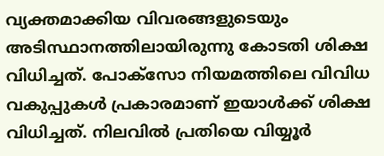വ്യക്തമാക്കിയ വിവരങ്ങളുടെയും അടിസ്ഥാനത്തിലായിരുന്നു കോടതി ശിക്ഷ വിധിച്ചത്. പോക്സോ നിയമത്തിലെ വിവിധ വകുപ്പുകൾ പ്രകാരമാണ് ഇയാൾക്ക് ശിക്ഷ വിധിച്ചത്. നിലവിൽ പ്രതിയെ വിയ്യൂർ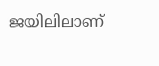ജയിലിലാണ്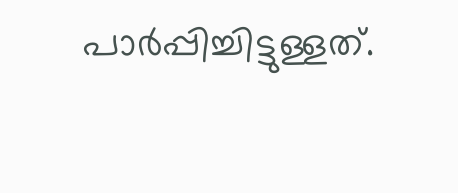പാർപ്പിച്ചിട്ടുള്ളത്.